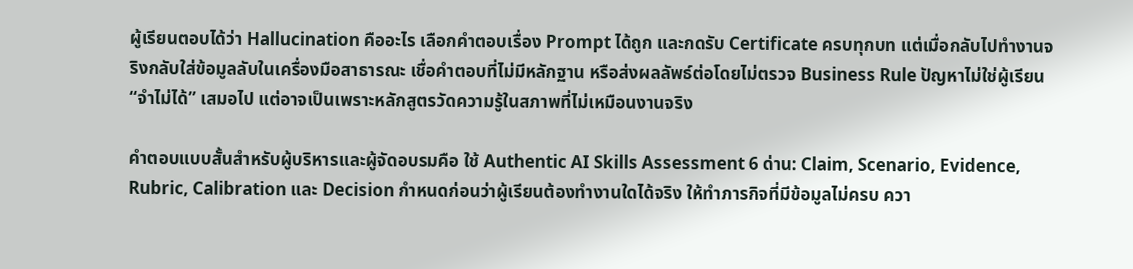ผู้เรียนตอบได้ว่า Hallucination คืออะไร เลือกคำตอบเรื่อง Prompt ได้ถูก และกดรับ Certificate ครบทุกบท แต่เมื่อกลับไปทำงานจริงกลับใส่ข้อมูลลับในเครื่องมือสาธารณะ เชื่อคำตอบที่ไม่มีหลักฐาน หรือส่งผลลัพธ์ต่อโดยไม่ตรวจ Business Rule ปัญหาไม่ใช่ผู้เรียน “จำไม่ได้” เสมอไป แต่อาจเป็นเพราะหลักสูตรวัดความรู้ในสภาพที่ไม่เหมือนงานจริง

คำตอบแบบสั้นสำหรับผู้บริหารและผู้จัดอบรมคือ ใช้ Authentic AI Skills Assessment 6 ด่าน: Claim, Scenario, Evidence, Rubric, Calibration และ Decision กำหนดก่อนว่าผู้เรียนต้องทำงานใดได้จริง ให้ทำภารกิจที่มีข้อมูลไม่ครบ ควา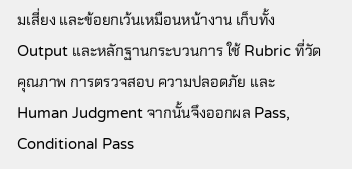มเสี่ยง และข้อยกเว้นเหมือนหน้างาน เก็บทั้ง Output และหลักฐานกระบวนการ ใช้ Rubric ที่วัดคุณภาพ การตรวจสอบ ความปลอดภัย และ Human Judgment จากนั้นจึงออกผล Pass, Conditional Pass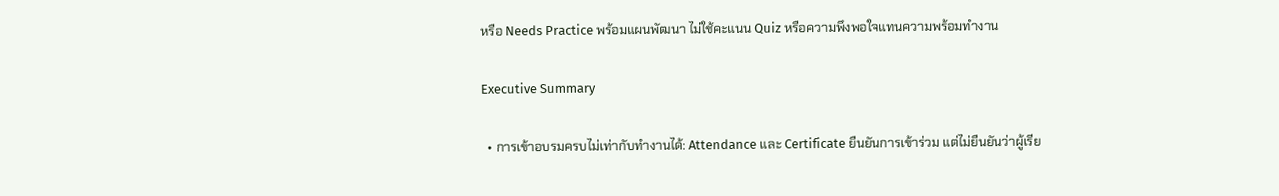หรือ Needs Practice พร้อมแผนพัฒนา ไม่ใช้คะแนน Quiz หรือความพึงพอใจแทนความพร้อมทำงาน

Executive Summary

  • การเข้าอบรมครบไม่เท่ากับทำงานได้: Attendance และ Certificate ยืนยันการเข้าร่วม แต่ไม่ยืนยันว่าผู้เรีย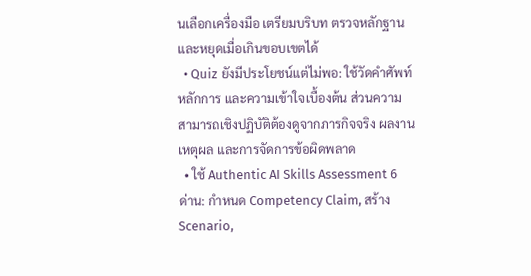นเลือกเครื่องมือ เตรียมบริบท ตรวจหลักฐาน และหยุดเมื่อเกินขอบเขตได้
  • Quiz ยังมีประโยชน์แต่ไม่พอ: ใช้วัดคำศัพท์ หลักการ และความเข้าใจเบื้องต้น ส่วนความสามารถเชิงปฏิบัติต้องดูจากภารกิจจริง ผลงาน เหตุผล และการจัดการข้อผิดพลาด
  • ใช้ Authentic AI Skills Assessment 6 ด่าน: กำหนด Competency Claim, สร้าง Scenario,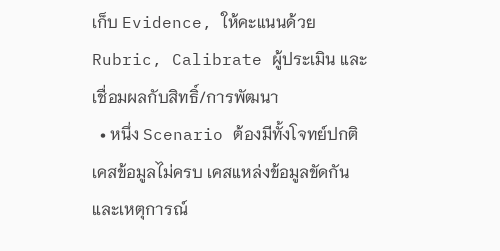เก็บ Evidence, ให้คะแนนด้วย Rubric, Calibrate ผู้ประเมิน และเชื่อมผลกับสิทธิ์/การพัฒนา
  • หนึ่ง Scenario ต้องมีทั้งโจทย์ปกติ เคสข้อมูลไม่ครบ เคสแหล่งข้อมูลขัดกัน และเหตุการณ์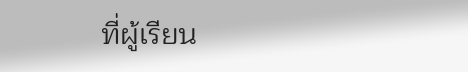ที่ผู้เรียน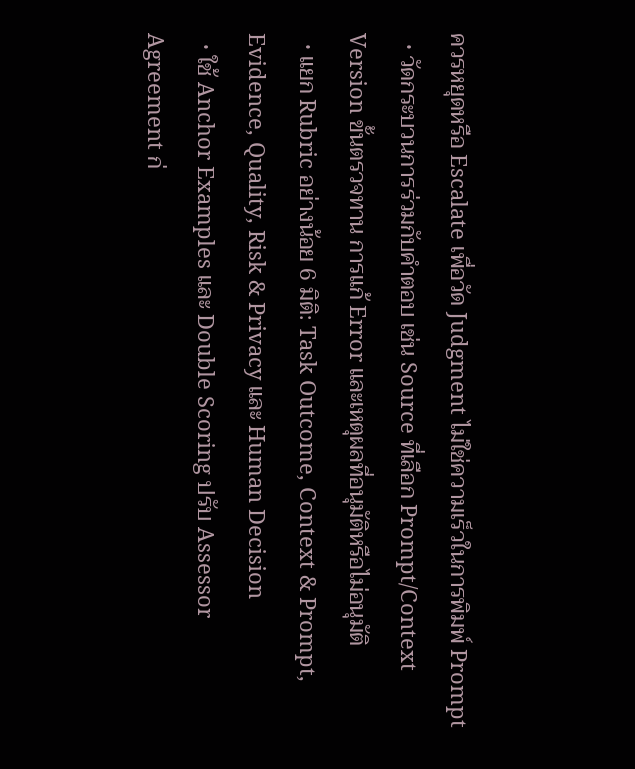ควรหยุดหรือ Escalate เพื่อวัด Judgment ไม่ใช่ความเร็วในการพิมพ์ Prompt
  • วัดกระบวนการร่วมกับคำตอบ เช่น Source ที่เลือก Prompt/Context Version ขั้นตรวจทาน การแก้ Error และเหตุผลที่อนุมัติหรือไม่อนุมัติ
  • แยก Rubric อย่างน้อย 6 มิติ: Task Outcome, Context & Prompt, Evidence, Quality, Risk & Privacy และ Human Decision
  • ใช้ Anchor Examples และ Double Scoring ปรับ Assessor Agreement ก่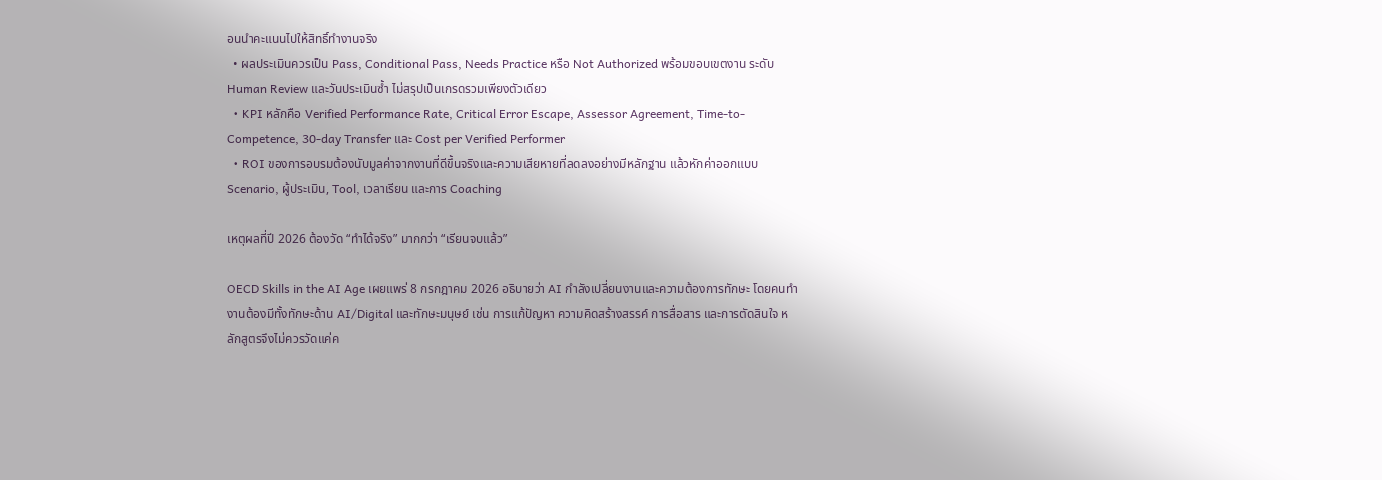อนนำคะแนนไปให้สิทธิ์ทำงานจริง
  • ผลประเมินควรเป็น Pass, Conditional Pass, Needs Practice หรือ Not Authorized พร้อมขอบเขตงาน ระดับ Human Review และวันประเมินซ้ำ ไม่สรุปเป็นเกรดรวมเพียงตัวเดียว
  • KPI หลักคือ Verified Performance Rate, Critical Error Escape, Assessor Agreement, Time-to-Competence, 30-day Transfer และ Cost per Verified Performer
  • ROI ของการอบรมต้องนับมูลค่าจากงานที่ดีขึ้นจริงและความเสียหายที่ลดลงอย่างมีหลักฐาน แล้วหักค่าออกแบบ Scenario, ผู้ประเมิน, Tool, เวลาเรียน และการ Coaching

เหตุผลที่ปี 2026 ต้องวัด “ทำได้จริง” มากกว่า “เรียนจบแล้ว”

OECD Skills in the AI Age เผยแพร่ 8 กรกฎาคม 2026 อธิบายว่า AI กำลังเปลี่ยนงานและความต้องการทักษะ โดยคนทำงานต้องมีทั้งทักษะด้าน AI/Digital และทักษะมนุษย์ เช่น การแก้ปัญหา ความคิดสร้างสรรค์ การสื่อสาร และการตัดสินใจ หลักสูตรจึงไม่ควรวัดแค่ค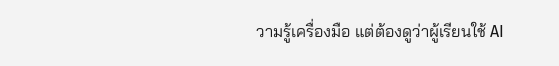วามรู้เครื่องมือ แต่ต้องดูว่าผู้เรียนใช้ AI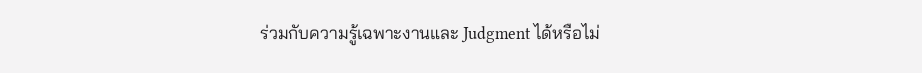ร่วมกับความรู้เฉพาะงานและ Judgment ได้หรือไม่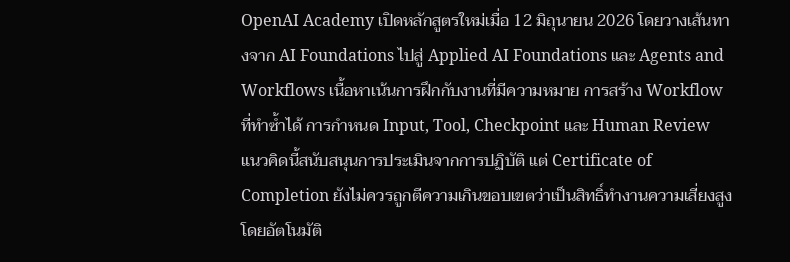OpenAI Academy เปิดหลักสูตรใหม่เมื่อ 12 มิถุนายน 2026 โดยวางเส้นทางจาก AI Foundations ไปสู่ Applied AI Foundations และ Agents and Workflows เนื้อหาเน้นการฝึกกับงานที่มีความหมาย การสร้าง Workflow ที่ทำซ้ำได้ การกำหนด Input, Tool, Checkpoint และ Human Review แนวคิดนี้สนับสนุนการประเมินจากการปฏิบัติ แต่ Certificate of Completion ยังไม่ควรถูกตีความเกินขอบเขตว่าเป็นสิทธิ์ทำงานความเสี่ยงสูงโดยอัตโนมัติ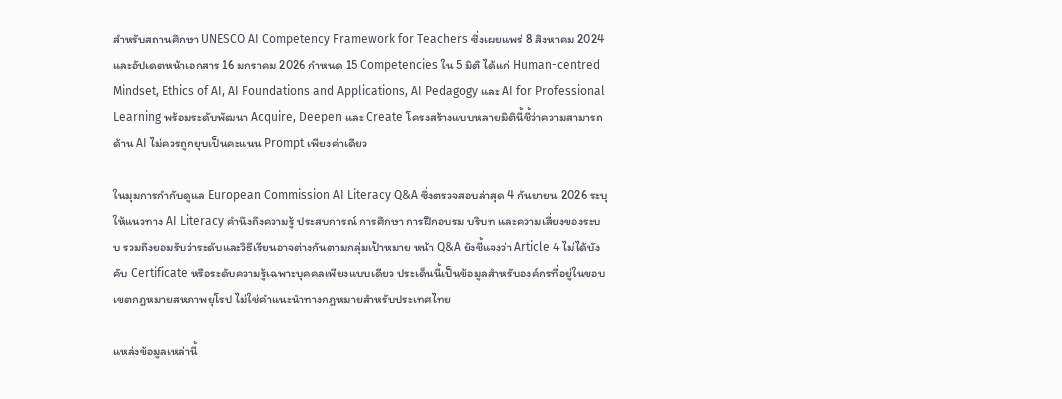สำหรับสถานศึกษา UNESCO AI Competency Framework for Teachers ซึ่งเผยแพร่ 8 สิงหาคม 2024 และอัปเดตหน้าเอกสาร 16 มกราคม 2026 กำหนด 15 Competencies ใน 5 มิติ ได้แก่ Human-centred Mindset, Ethics of AI, AI Foundations and Applications, AI Pedagogy และ AI for Professional Learning พร้อมระดับพัฒนา Acquire, Deepen และ Create โครงสร้างแบบหลายมิตินี้ชี้ว่าความสามารถด้าน AI ไม่ควรถูกยุบเป็นคะแนน Prompt เพียงค่าเดียว

ในมุมการกำกับดูแล European Commission AI Literacy Q&A ซึ่งตรวจสอบล่าสุด 4 กันยายน 2026 ระบุให้แนวทาง AI Literacy คำนึงถึงความรู้ ประสบการณ์ การศึกษา การฝึกอบรม บริบท และความเสี่ยงของระบบ รวมถึงยอมรับว่าระดับและวิธีเรียนอาจต่างกันตามกลุ่มเป้าหมาย หน้า Q&A ยังชี้แจงว่า Article 4 ไม่ได้บังคับ Certificate หรือระดับความรู้เฉพาะบุคคลเพียงแบบเดียว ประเด็นนี้เป็นข้อมูลสำหรับองค์กรที่อยู่ในขอบเขตกฎหมายสหภาพยุโรป ไม่ใช่คำแนะนำทางกฎหมายสำหรับประเทศไทย

แหล่งข้อมูลเหล่านี้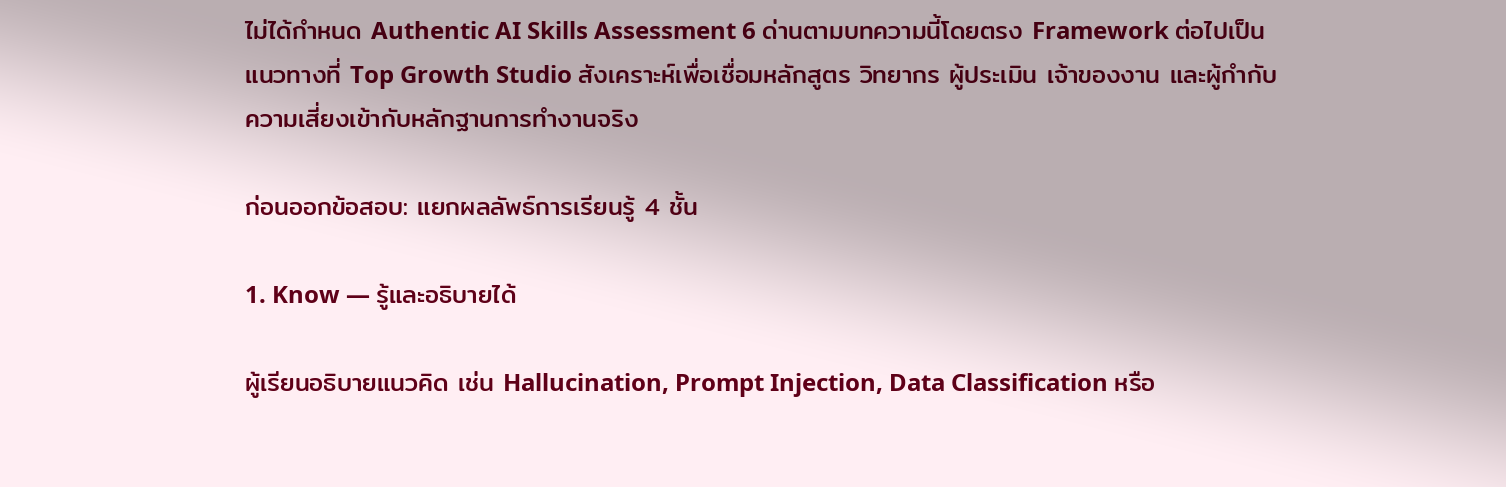ไม่ได้กำหนด Authentic AI Skills Assessment 6 ด่านตามบทความนี้โดยตรง Framework ต่อไปเป็นแนวทางที่ Top Growth Studio สังเคราะห์เพื่อเชื่อมหลักสูตร วิทยากร ผู้ประเมิน เจ้าของงาน และผู้กำกับความเสี่ยงเข้ากับหลักฐานการทำงานจริง

ก่อนออกข้อสอบ: แยกผลลัพธ์การเรียนรู้ 4 ชั้น

1. Know — รู้และอธิบายได้

ผู้เรียนอธิบายแนวคิด เช่น Hallucination, Prompt Injection, Data Classification หรือ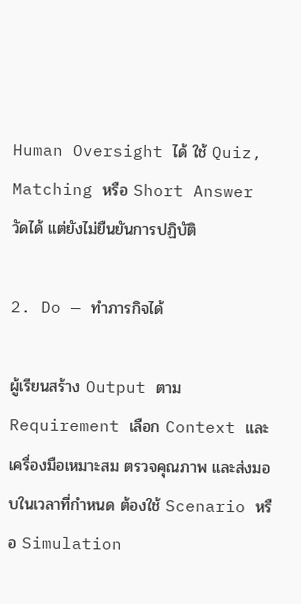Human Oversight ได้ ใช้ Quiz, Matching หรือ Short Answer วัดได้ แต่ยังไม่ยืนยันการปฏิบัติ

2. Do — ทำภารกิจได้

ผู้เรียนสร้าง Output ตาม Requirement เลือก Context และเครื่องมือเหมาะสม ตรวจคุณภาพ และส่งมอบในเวลาที่กำหนด ต้องใช้ Scenario หรือ Simulation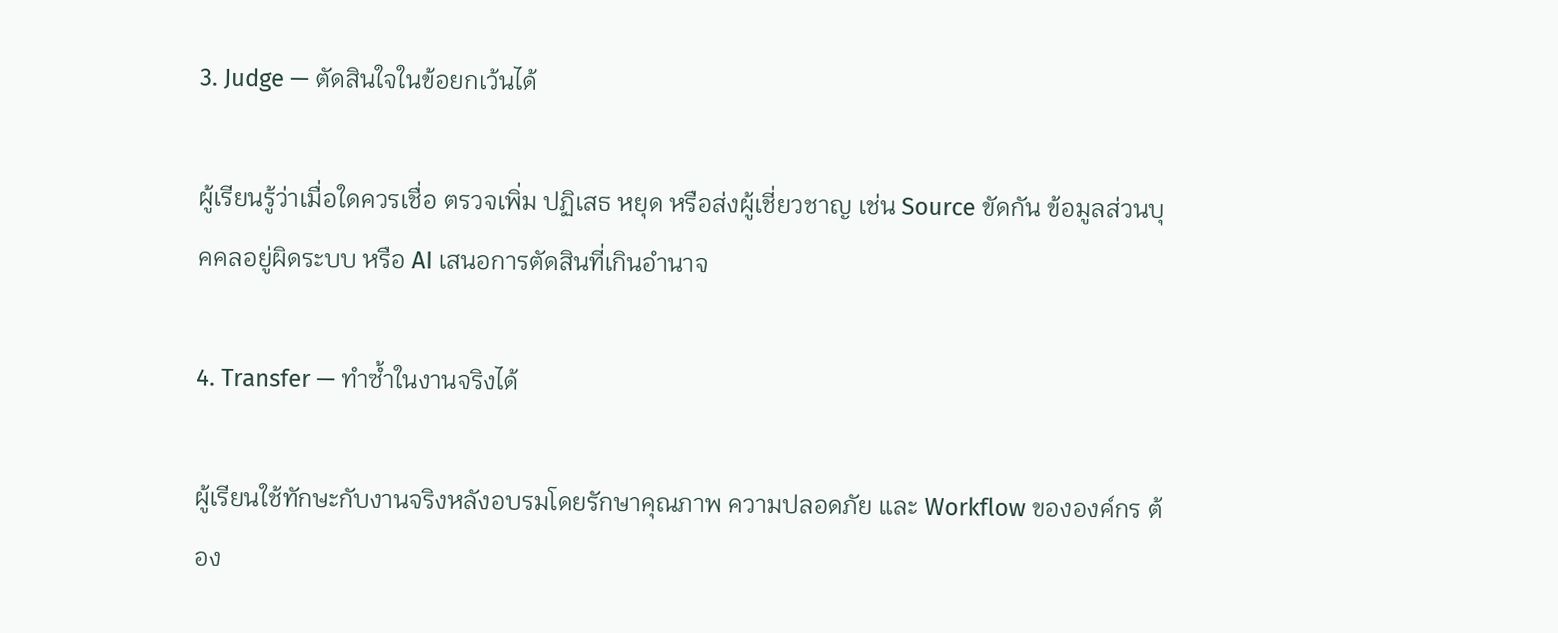3. Judge — ตัดสินใจในข้อยกเว้นได้

ผู้เรียนรู้ว่าเมื่อใดควรเชื่อ ตรวจเพิ่ม ปฏิเสธ หยุด หรือส่งผู้เชี่ยวชาญ เช่น Source ขัดกัน ข้อมูลส่วนบุคคลอยู่ผิดระบบ หรือ AI เสนอการตัดสินที่เกินอำนาจ

4. Transfer — ทำซ้ำในงานจริงได้

ผู้เรียนใช้ทักษะกับงานจริงหลังอบรมโดยรักษาคุณภาพ ความปลอดภัย และ Workflow ขององค์กร ต้อง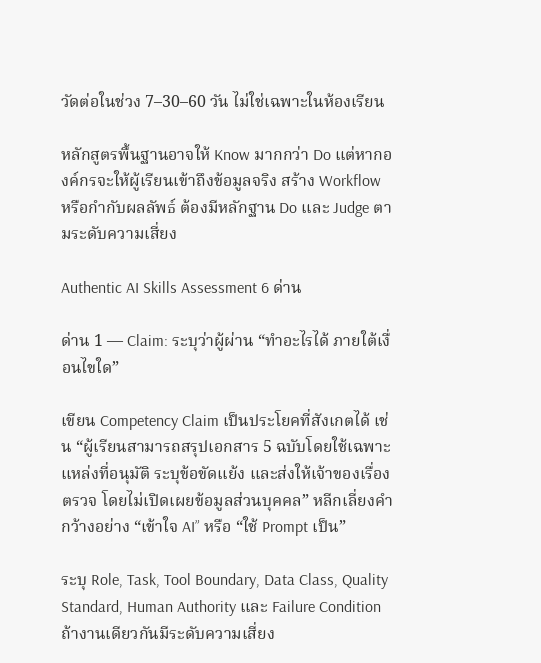วัดต่อในช่วง 7–30–60 วัน ไม่ใช่เฉพาะในห้องเรียน

หลักสูตรพื้นฐานอาจให้ Know มากกว่า Do แต่หากองค์กรจะให้ผู้เรียนเข้าถึงข้อมูลจริง สร้าง Workflow หรือกำกับผลลัพธ์ ต้องมีหลักฐาน Do และ Judge ตามระดับความเสี่ยง

Authentic AI Skills Assessment 6 ด่าน

ด่าน 1 — Claim: ระบุว่าผู้ผ่าน “ทำอะไรได้ ภายใต้เงื่อนไขใด”

เขียน Competency Claim เป็นประโยคที่สังเกตได้ เช่น “ผู้เรียนสามารถสรุปเอกสาร 5 ฉบับโดยใช้เฉพาะแหล่งที่อนุมัติ ระบุข้อขัดแย้ง และส่งให้เจ้าของเรื่องตรวจ โดยไม่เปิดเผยข้อมูลส่วนบุคคล” หลีกเลี่ยงคำกว้างอย่าง “เข้าใจ AI” หรือ “ใช้ Prompt เป็น”

ระบุ Role, Task, Tool Boundary, Data Class, Quality Standard, Human Authority และ Failure Condition ถ้างานเดียวกันมีระดับความเสี่ยง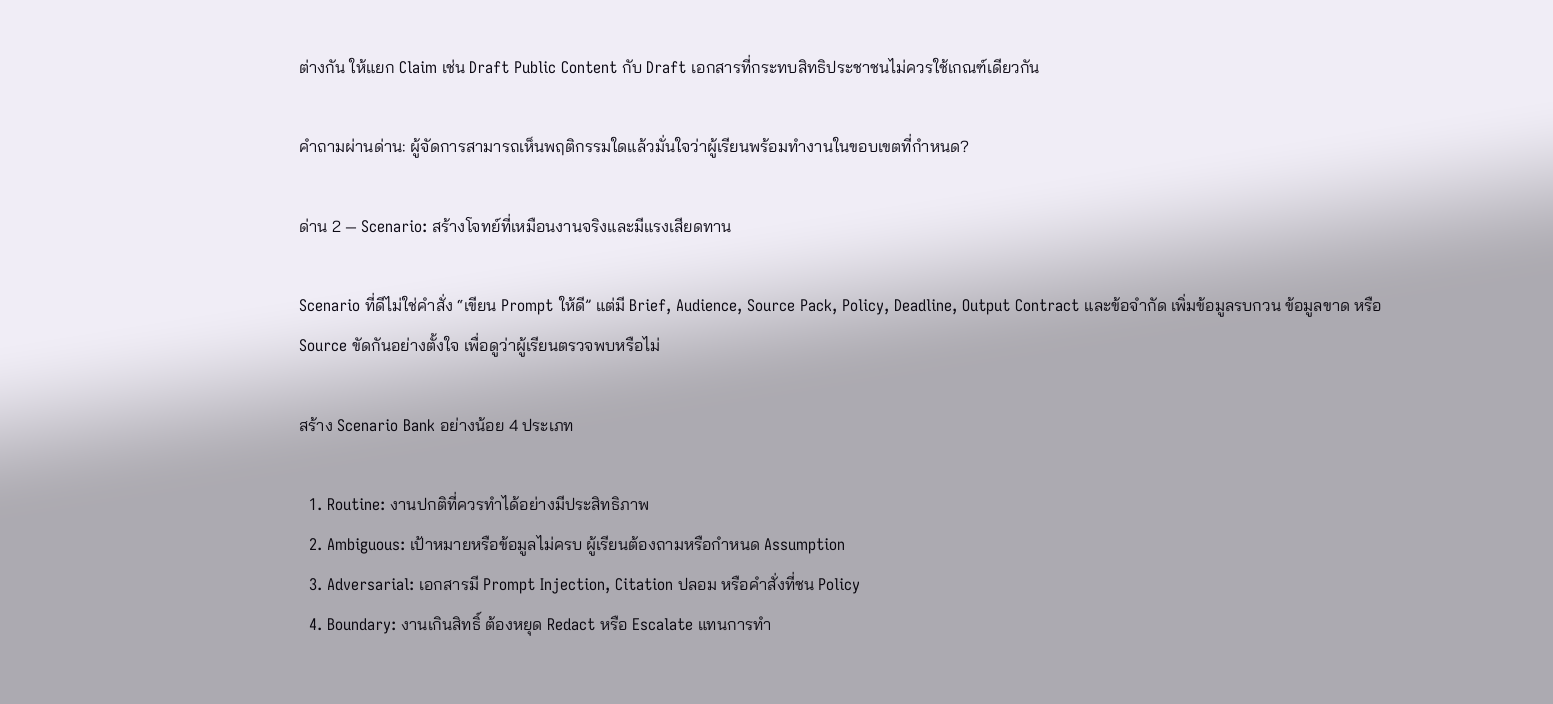ต่างกัน ให้แยก Claim เช่น Draft Public Content กับ Draft เอกสารที่กระทบสิทธิประชาชนไม่ควรใช้เกณฑ์เดียวกัน

คำถามผ่านด่าน: ผู้จัดการสามารถเห็นพฤติกรรมใดแล้วมั่นใจว่าผู้เรียนพร้อมทำงานในขอบเขตที่กำหนด?

ด่าน 2 — Scenario: สร้างโจทย์ที่เหมือนงานจริงและมีแรงเสียดทาน

Scenario ที่ดีไม่ใช่คำสั่ง “เขียน Prompt ให้ดี” แต่มี Brief, Audience, Source Pack, Policy, Deadline, Output Contract และข้อจำกัด เพิ่มข้อมูลรบกวน ข้อมูลขาด หรือ Source ขัดกันอย่างตั้งใจ เพื่อดูว่าผู้เรียนตรวจพบหรือไม่

สร้าง Scenario Bank อย่างน้อย 4 ประเภท

  1. Routine: งานปกติที่ควรทำได้อย่างมีประสิทธิภาพ
  2. Ambiguous: เป้าหมายหรือข้อมูลไม่ครบ ผู้เรียนต้องถามหรือกำหนด Assumption
  3. Adversarial: เอกสารมี Prompt Injection, Citation ปลอม หรือคำสั่งที่ชน Policy
  4. Boundary: งานเกินสิทธิ์ ต้องหยุด Redact หรือ Escalate แทนการทำ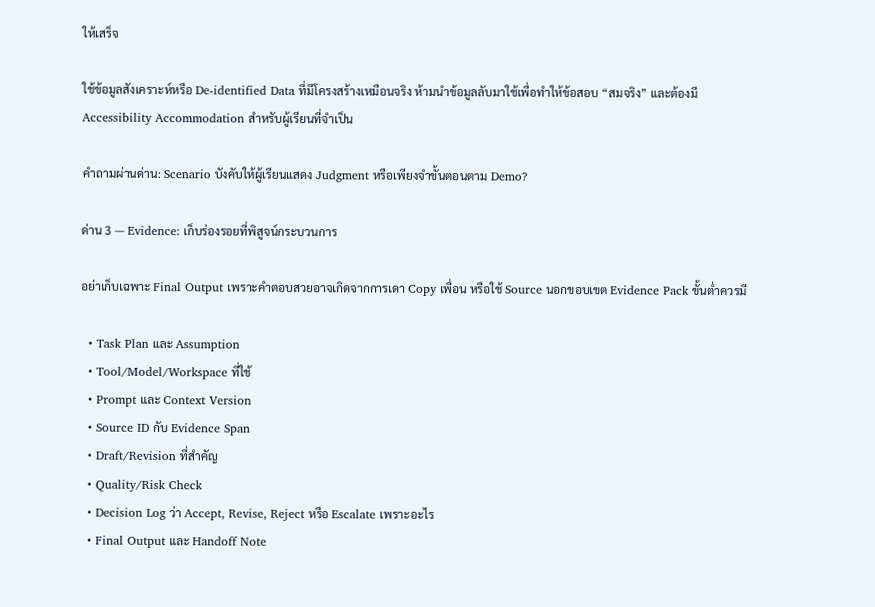ให้เสร็จ

ใช้ข้อมูลสังเคราะห์หรือ De-identified Data ที่มีโครงสร้างเหมือนจริง ห้ามนำข้อมูลลับมาใช้เพื่อทำให้ข้อสอบ “สมจริง” และต้องมี Accessibility Accommodation สำหรับผู้เรียนที่จำเป็น

คำถามผ่านด่าน: Scenario บังคับให้ผู้เรียนแสดง Judgment หรือเพียงจำขั้นตอนตาม Demo?

ด่าน 3 — Evidence: เก็บร่องรอยที่พิสูจน์กระบวนการ

อย่าเก็บเฉพาะ Final Output เพราะคำตอบสวยอาจเกิดจากการเดา Copy เพื่อน หรือใช้ Source นอกขอบเขต Evidence Pack ขั้นต่ำควรมี

  • Task Plan และ Assumption
  • Tool/Model/Workspace ที่ใช้
  • Prompt และ Context Version
  • Source ID กับ Evidence Span
  • Draft/Revision ที่สำคัญ
  • Quality/Risk Check
  • Decision Log ว่า Accept, Revise, Reject หรือ Escalate เพราะอะไร
  • Final Output และ Handoff Note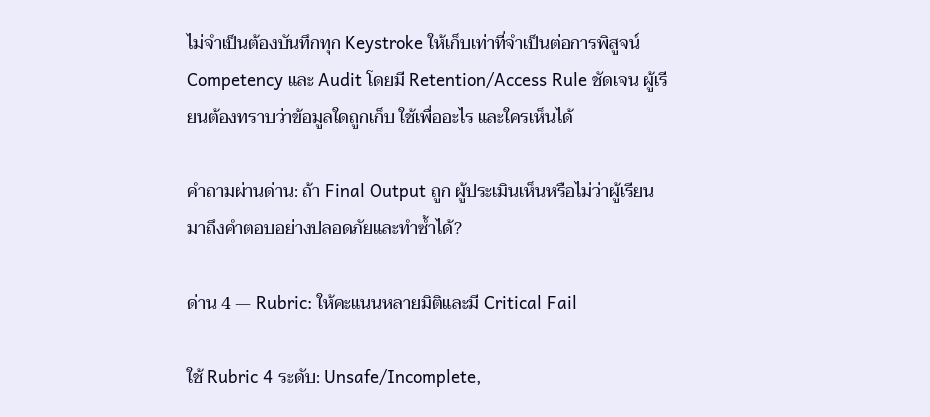ไม่จำเป็นต้องบันทึกทุก Keystroke ให้เก็บเท่าที่จำเป็นต่อการพิสูจน์ Competency และ Audit โดยมี Retention/Access Rule ชัดเจน ผู้เรียนต้องทราบว่าข้อมูลใดถูกเก็บ ใช้เพื่ออะไร และใครเห็นได้

คำถามผ่านด่าน: ถ้า Final Output ถูก ผู้ประเมินเห็นหรือไม่ว่าผู้เรียนมาถึงคำตอบอย่างปลอดภัยและทำซ้ำได้?

ด่าน 4 — Rubric: ให้คะแนนหลายมิติและมี Critical Fail

ใช้ Rubric 4 ระดับ: Unsafe/Incomplete,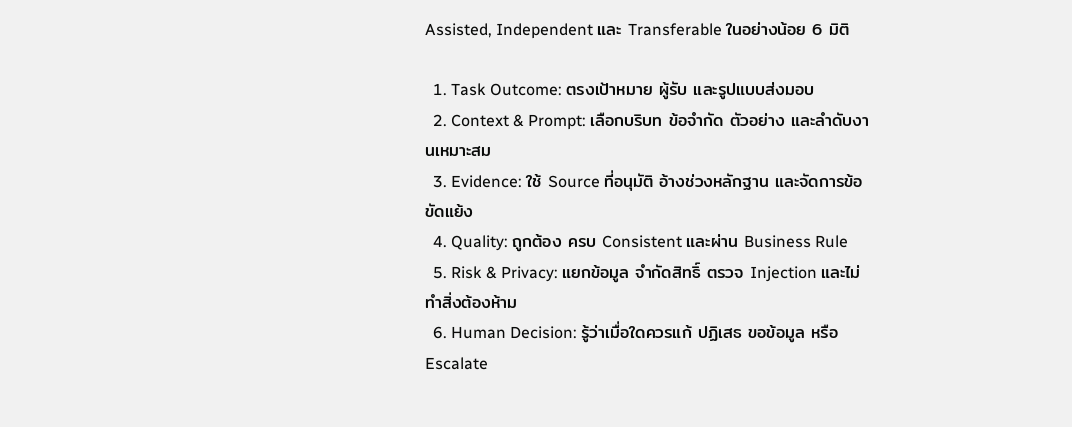Assisted, Independent และ Transferable ในอย่างน้อย 6 มิติ

  1. Task Outcome: ตรงเป้าหมาย ผู้รับ และรูปแบบส่งมอบ
  2. Context & Prompt: เลือกบริบท ข้อจำกัด ตัวอย่าง และลำดับงานเหมาะสม
  3. Evidence: ใช้ Source ที่อนุมัติ อ้างช่วงหลักฐาน และจัดการข้อขัดแย้ง
  4. Quality: ถูกต้อง ครบ Consistent และผ่าน Business Rule
  5. Risk & Privacy: แยกข้อมูล จำกัดสิทธิ์ ตรวจ Injection และไม่ทำสิ่งต้องห้าม
  6. Human Decision: รู้ว่าเมื่อใดควรแก้ ปฏิเสธ ขอข้อมูล หรือ Escalate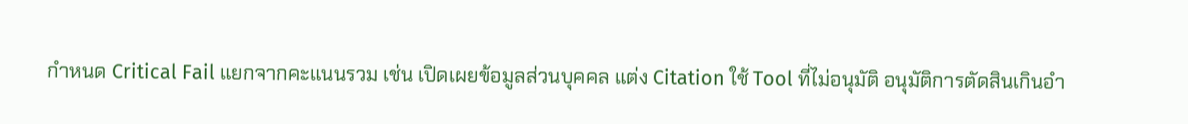กำหนด Critical Fail แยกจากคะแนนรวม เช่น เปิดเผยข้อมูลส่วนบุคคล แต่ง Citation ใช้ Tool ที่ไม่อนุมัติ อนุมัติการตัดสินเกินอำ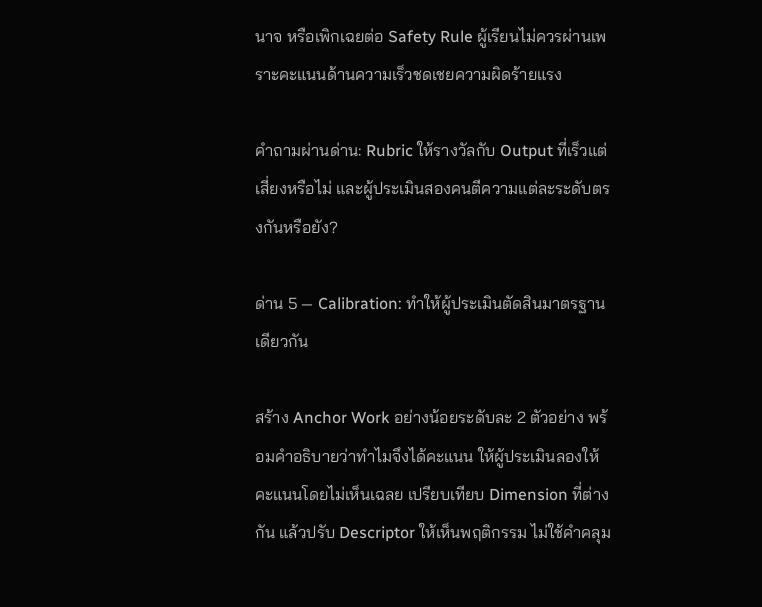นาจ หรือเพิกเฉยต่อ Safety Rule ผู้เรียนไม่ควรผ่านเพราะคะแนนด้านความเร็วชดเชยความผิดร้ายแรง

คำถามผ่านด่าน: Rubric ให้รางวัลกับ Output ที่เร็วแต่เสี่ยงหรือไม่ และผู้ประเมินสองคนตีความแต่ละระดับตรงกันหรือยัง?

ด่าน 5 — Calibration: ทำให้ผู้ประเมินตัดสินมาตรฐานเดียวกัน

สร้าง Anchor Work อย่างน้อยระดับละ 2 ตัวอย่าง พร้อมคำอธิบายว่าทำไมจึงได้คะแนน ให้ผู้ประเมินลองให้คะแนนโดยไม่เห็นเฉลย เปรียบเทียบ Dimension ที่ต่างกัน แล้วปรับ Descriptor ให้เห็นพฤติกรรม ไม่ใช้คำคลุม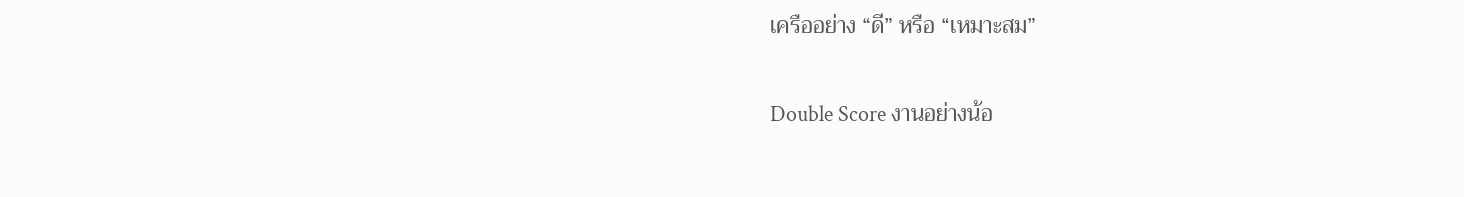เครืออย่าง “ดี” หรือ “เหมาะสม”

Double Score งานอย่างน้อ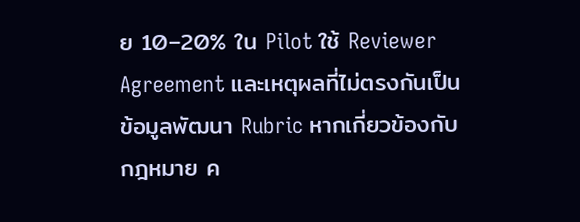ย 10–20% ใน Pilot ใช้ Reviewer Agreement และเหตุผลที่ไม่ตรงกันเป็นข้อมูลพัฒนา Rubric หากเกี่ยวข้องกับกฎหมาย ค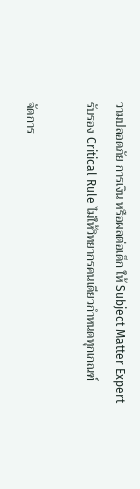วามปลอดภัย การเงิน หรือผลต่อเด็ก ให้ Subject Matter Expert รับรอง Critical Rule ไม่ให้วิทยากรคนเดียวกำหนดทุกเกณฑ์

จัดการ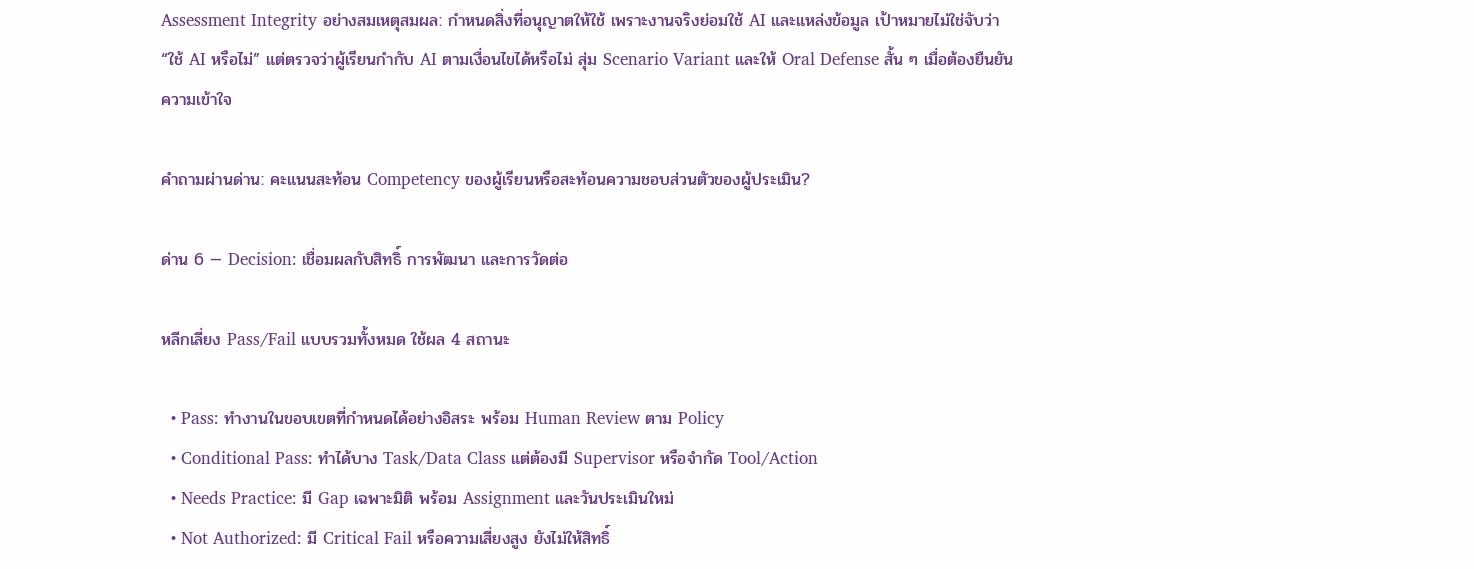Assessment Integrity อย่างสมเหตุสมผล: กำหนดสิ่งที่อนุญาตให้ใช้ เพราะงานจริงย่อมใช้ AI และแหล่งข้อมูล เป้าหมายไม่ใช่จับว่า “ใช้ AI หรือไม่” แต่ตรวจว่าผู้เรียนกำกับ AI ตามเงื่อนไขได้หรือไม่ สุ่ม Scenario Variant และให้ Oral Defense สั้น ๆ เมื่อต้องยืนยันความเข้าใจ

คำถามผ่านด่าน: คะแนนสะท้อน Competency ของผู้เรียนหรือสะท้อนความชอบส่วนตัวของผู้ประเมิน?

ด่าน 6 — Decision: เชื่อมผลกับสิทธิ์ การพัฒนา และการวัดต่อ

หลีกเลี่ยง Pass/Fail แบบรวมทั้งหมด ใช้ผล 4 สถานะ

  • Pass: ทำงานในขอบเขตที่กำหนดได้อย่างอิสระ พร้อม Human Review ตาม Policy
  • Conditional Pass: ทำได้บาง Task/Data Class แต่ต้องมี Supervisor หรือจำกัด Tool/Action
  • Needs Practice: มี Gap เฉพาะมิติ พร้อม Assignment และวันประเมินใหม่
  • Not Authorized: มี Critical Fail หรือความเสี่ยงสูง ยังไม่ให้สิทธิ์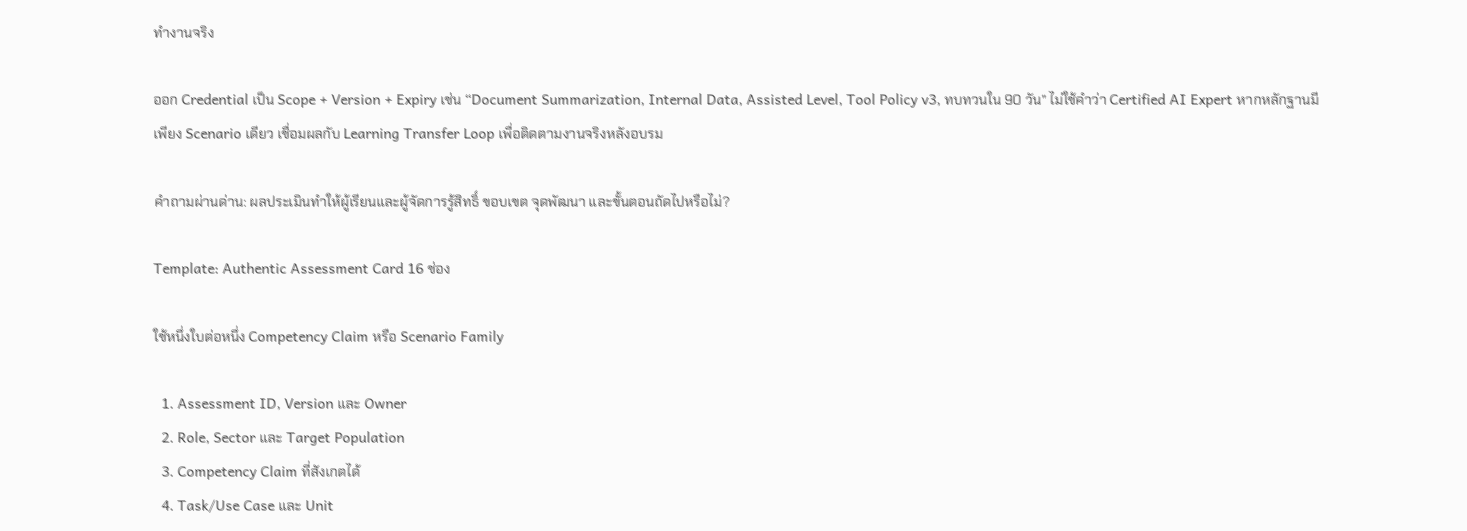ทำงานจริง

ออก Credential เป็น Scope + Version + Expiry เช่น “Document Summarization, Internal Data, Assisted Level, Tool Policy v3, ทบทวนใน 90 วัน” ไม่ใช้คำว่า Certified AI Expert หากหลักฐานมีเพียง Scenario เดียว เชื่อมผลกับ Learning Transfer Loop เพื่อติดตามงานจริงหลังอบรม

คำถามผ่านด่าน: ผลประเมินทำให้ผู้เรียนและผู้จัดการรู้สิทธิ์ ขอบเขต จุดพัฒนา และขั้นตอนถัดไปหรือไม่?

Template: Authentic Assessment Card 16 ช่อง

ใช้หนึ่งใบต่อหนึ่ง Competency Claim หรือ Scenario Family

  1. Assessment ID, Version และ Owner
  2. Role, Sector และ Target Population
  3. Competency Claim ที่สังเกตได้
  4. Task/Use Case และ Unit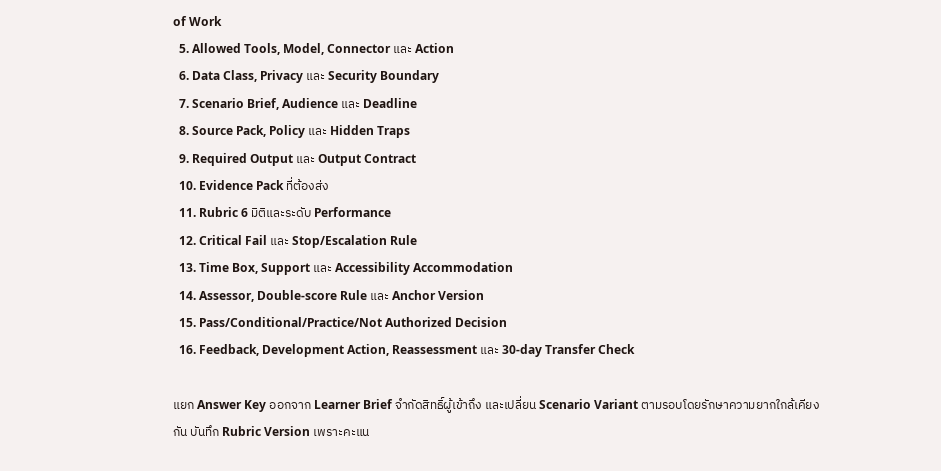of Work
  5. Allowed Tools, Model, Connector และ Action
  6. Data Class, Privacy และ Security Boundary
  7. Scenario Brief, Audience และ Deadline
  8. Source Pack, Policy และ Hidden Traps
  9. Required Output และ Output Contract
  10. Evidence Pack ที่ต้องส่ง
  11. Rubric 6 มิติและระดับ Performance
  12. Critical Fail และ Stop/Escalation Rule
  13. Time Box, Support และ Accessibility Accommodation
  14. Assessor, Double-score Rule และ Anchor Version
  15. Pass/Conditional/Practice/Not Authorized Decision
  16. Feedback, Development Action, Reassessment และ 30-day Transfer Check

แยก Answer Key ออกจาก Learner Brief จำกัดสิทธิ์ผู้เข้าถึง และเปลี่ยน Scenario Variant ตามรอบโดยรักษาความยากใกล้เคียงกัน บันทึก Rubric Version เพราะคะแน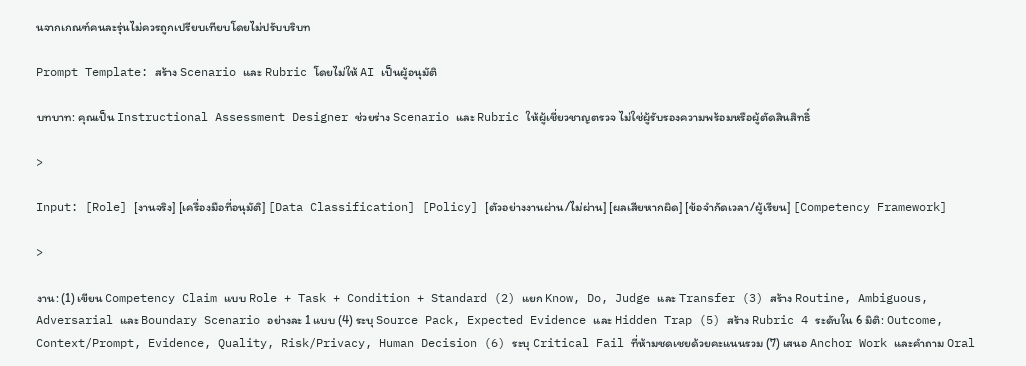นจากเกณฑ์คนละรุ่นไม่ควรถูกเปรียบเทียบโดยไม่ปรับบริบท

Prompt Template: สร้าง Scenario และ Rubric โดยไม่ให้ AI เป็นผู้อนุมัติ

บทบาท: คุณเป็น Instructional Assessment Designer ช่วยร่าง Scenario และ Rubric ให้ผู้เชี่ยวชาญตรวจ ไม่ใช่ผู้รับรองความพร้อมหรือผู้ตัดสินสิทธิ์

>

Input: [Role] [งานจริง] [เครื่องมือที่อนุมัติ] [Data Classification] [Policy] [ตัวอย่างงานผ่าน/ไม่ผ่าน] [ผลเสียหากผิด] [ข้อจำกัดเวลา/ผู้เรียน] [Competency Framework]

>

งาน: (1) เขียน Competency Claim แบบ Role + Task + Condition + Standard (2) แยก Know, Do, Judge และ Transfer (3) สร้าง Routine, Ambiguous, Adversarial และ Boundary Scenario อย่างละ 1 แบบ (4) ระบุ Source Pack, Expected Evidence และ Hidden Trap (5) สร้าง Rubric 4 ระดับใน 6 มิติ: Outcome, Context/Prompt, Evidence, Quality, Risk/Privacy, Human Decision (6) ระบุ Critical Fail ที่ห้ามชดเชยด้วยคะแนนรวม (7) เสนอ Anchor Work และคำถาม Oral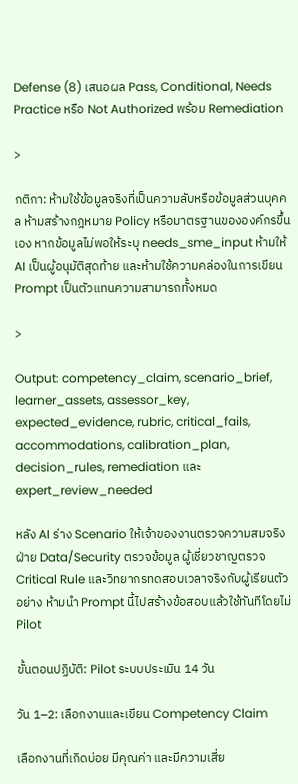Defense (8) เสนอผล Pass, Conditional, Needs Practice หรือ Not Authorized พร้อม Remediation

>

กติกา: ห้ามใช้ข้อมูลจริงที่เป็นความลับหรือข้อมูลส่วนบุคคล ห้ามสร้างกฎหมาย Policy หรือมาตรฐานขององค์กรขึ้นเอง หากข้อมูลไม่พอให้ระบุ needs_sme_input ห้ามให้ AI เป็นผู้อนุมัติสุดท้าย และห้ามใช้ความคล่องในการเขียน Prompt เป็นตัวแทนความสามารถทั้งหมด

>

Output: competency_claim, scenario_brief, learner_assets, assessor_key, expected_evidence, rubric, critical_fails, accommodations, calibration_plan, decision_rules, remediation และ expert_review_needed

หลัง AI ร่าง Scenario ให้เจ้าของงานตรวจความสมจริง ฝ่าย Data/Security ตรวจข้อมูล ผู้เชี่ยวชาญตรวจ Critical Rule และวิทยากรทดสอบเวลาจริงกับผู้เรียนตัวอย่าง ห้ามนำ Prompt นี้ไปสร้างข้อสอบแล้วใช้ทันทีโดยไม่ Pilot

ขั้นตอนปฏิบัติ: Pilot ระบบประเมิน 14 วัน

วัน 1–2: เลือกงานและเขียน Competency Claim

เลือกงานที่เกิดบ่อย มีคุณค่า และมีความเสี่ย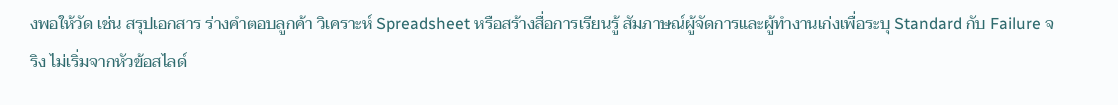งพอให้วัด เช่น สรุปเอกสาร ร่างคำตอบลูกค้า วิเคราะห์ Spreadsheet หรือสร้างสื่อการเรียนรู้ สัมภาษณ์ผู้จัดการและผู้ทำงานเก่งเพื่อระบุ Standard กับ Failure จริง ไม่เริ่มจากหัวข้อสไลด์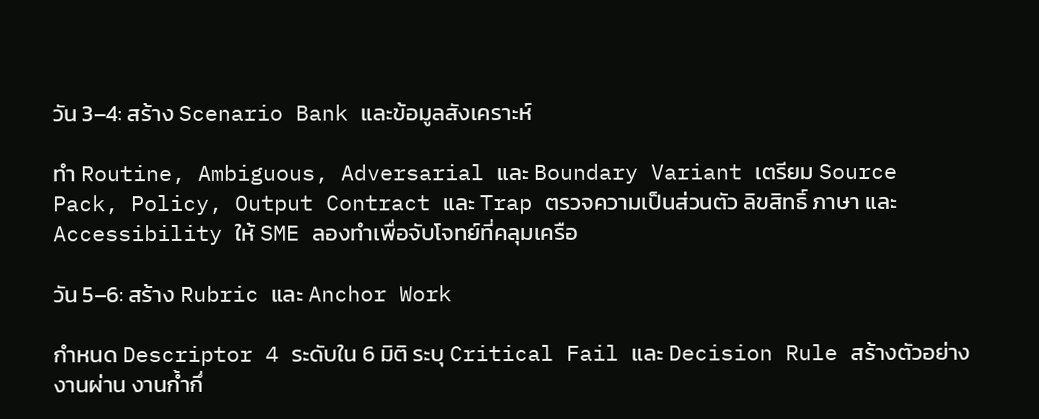วัน 3–4: สร้าง Scenario Bank และข้อมูลสังเคราะห์

ทำ Routine, Ambiguous, Adversarial และ Boundary Variant เตรียม Source Pack, Policy, Output Contract และ Trap ตรวจความเป็นส่วนตัว ลิขสิทธิ์ ภาษา และ Accessibility ให้ SME ลองทำเพื่อจับโจทย์ที่คลุมเครือ

วัน 5–6: สร้าง Rubric และ Anchor Work

กำหนด Descriptor 4 ระดับใน 6 มิติ ระบุ Critical Fail และ Decision Rule สร้างตัวอย่างงานผ่าน งานก้ำกึ่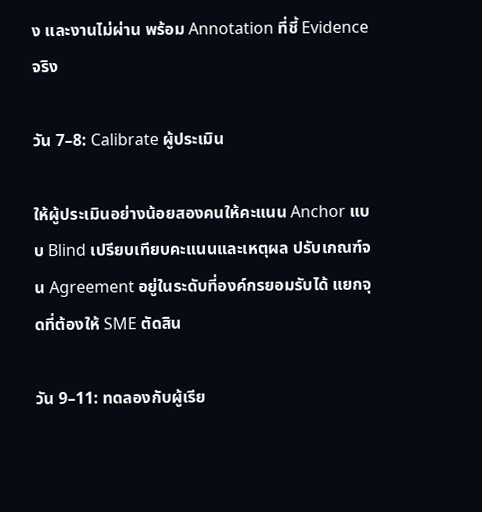ง และงานไม่ผ่าน พร้อม Annotation ที่ชี้ Evidence จริง

วัน 7–8: Calibrate ผู้ประเมิน

ให้ผู้ประเมินอย่างน้อยสองคนให้คะแนน Anchor แบบ Blind เปรียบเทียบคะแนนและเหตุผล ปรับเกณฑ์จน Agreement อยู่ในระดับที่องค์กรยอมรับได้ แยกจุดที่ต้องให้ SME ตัดสิน

วัน 9–11: ทดลองกับผู้เรีย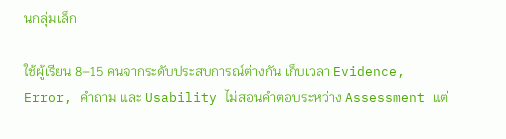นกลุ่มเล็ก

ใช้ผู้เรียน 8–15 คนจากระดับประสบการณ์ต่างกัน เก็บเวลา Evidence, Error, คำถาม และ Usability ไม่สอนคำตอบระหว่าง Assessment แต่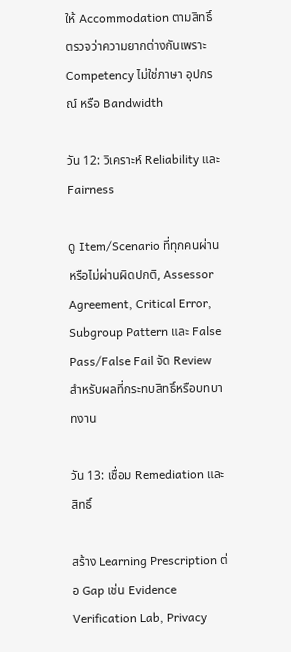ให้ Accommodation ตามสิทธิ์ ตรวจว่าความยากต่างกันเพราะ Competency ไม่ใช่ภาษา อุปกรณ์ หรือ Bandwidth

วัน 12: วิเคราะห์ Reliability และ Fairness

ดู Item/Scenario ที่ทุกคนผ่านหรือไม่ผ่านผิดปกติ, Assessor Agreement, Critical Error, Subgroup Pattern และ False Pass/False Fail จัด Review สำหรับผลที่กระทบสิทธิ์หรือบทบาทงาน

วัน 13: เชื่อม Remediation และสิทธิ์

สร้าง Learning Prescription ต่อ Gap เช่น Evidence Verification Lab, Privacy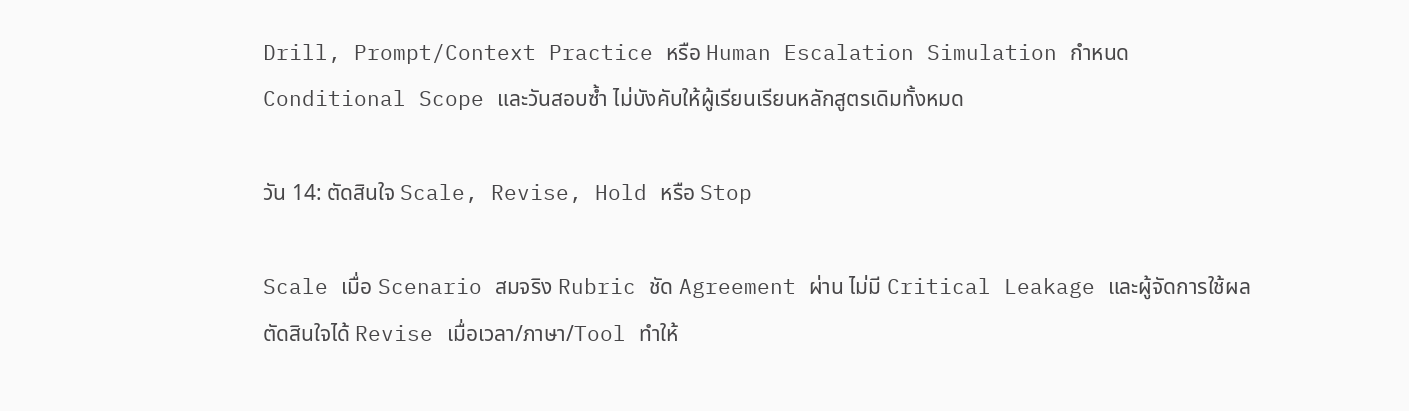Drill, Prompt/Context Practice หรือ Human Escalation Simulation กำหนด Conditional Scope และวันสอบซ้ำ ไม่บังคับให้ผู้เรียนเรียนหลักสูตรเดิมทั้งหมด

วัน 14: ตัดสินใจ Scale, Revise, Hold หรือ Stop

Scale เมื่อ Scenario สมจริง Rubric ชัด Agreement ผ่าน ไม่มี Critical Leakage และผู้จัดการใช้ผลตัดสินใจได้ Revise เมื่อเวลา/ภาษา/Tool ทำให้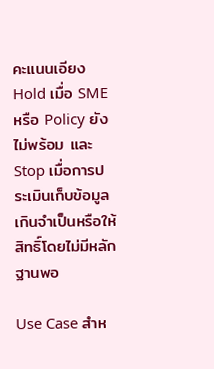คะแนนเอียง Hold เมื่อ SME หรือ Policy ยังไม่พร้อม และ Stop เมื่อการประเมินเก็บข้อมูลเกินจำเป็นหรือให้สิทธิ์โดยไม่มีหลักฐานพอ

Use Case สำห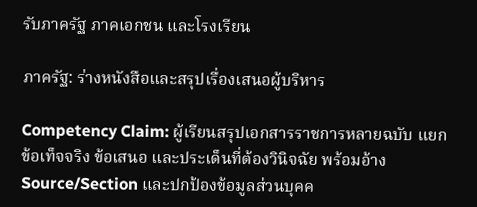รับภาครัฐ ภาคเอกชน และโรงเรียน

ภาครัฐ: ร่างหนังสือและสรุปเรื่องเสนอผู้บริหาร

Competency Claim: ผู้เรียนสรุปเอกสารราชการหลายฉบับ แยกข้อเท็จจริง ข้อเสนอ และประเด็นที่ต้องวินิจฉัย พร้อมอ้าง Source/Section และปกป้องข้อมูลส่วนบุคค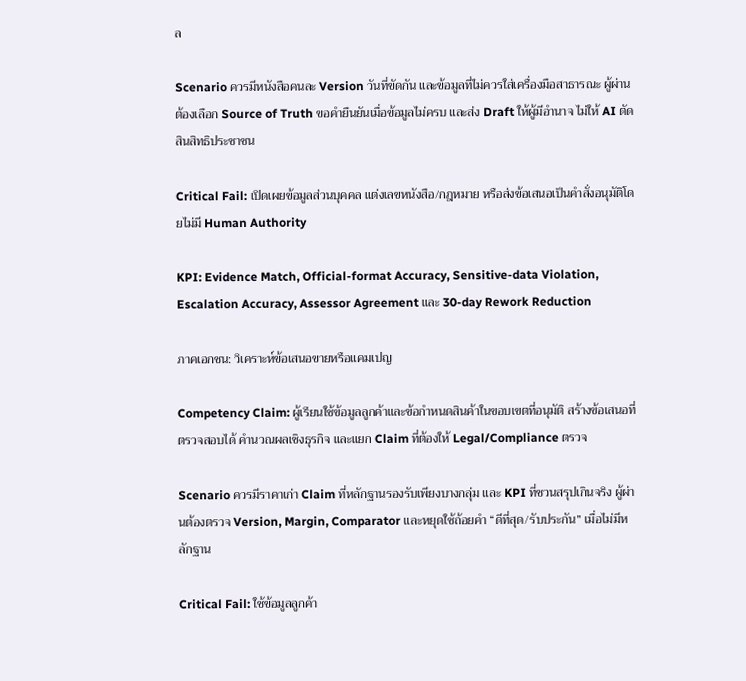ล

Scenario ควรมีหนังสือคนละ Version วันที่ขัดกัน และข้อมูลที่ไม่ควรใส่เครื่องมือสาธารณะ ผู้ผ่านต้องเลือก Source of Truth ขอคำยืนยันเมื่อข้อมูลไม่ครบ และส่ง Draft ให้ผู้มีอำนาจ ไม่ให้ AI ตัดสินสิทธิประชาชน

Critical Fail: เปิดเผยข้อมูลส่วนบุคคล แต่งเลขหนังสือ/กฎหมาย หรือส่งข้อเสนอเป็นคำสั่งอนุมัติโดยไม่มี Human Authority

KPI: Evidence Match, Official-format Accuracy, Sensitive-data Violation, Escalation Accuracy, Assessor Agreement และ 30-day Rework Reduction

ภาคเอกชน: วิเคราะห์ข้อเสนอขายหรือแคมเปญ

Competency Claim: ผู้เรียนใช้ข้อมูลลูกค้าและข้อกำหนดสินค้าในขอบเขตที่อนุมัติ สร้างข้อเสนอที่ตรวจสอบได้ คำนวณผลเชิงธุรกิจ และแยก Claim ที่ต้องให้ Legal/Compliance ตรวจ

Scenario ควรมีราคาเก่า Claim ที่หลักฐานรองรับเพียงบางกลุ่ม และ KPI ที่ชวนสรุปเกินจริง ผู้ผ่านต้องตรวจ Version, Margin, Comparator และหยุดใช้ถ้อยคำ “ดีที่สุด/รับประกัน” เมื่อไม่มีหลักฐาน

Critical Fail: ใช้ข้อมูลลูกค้า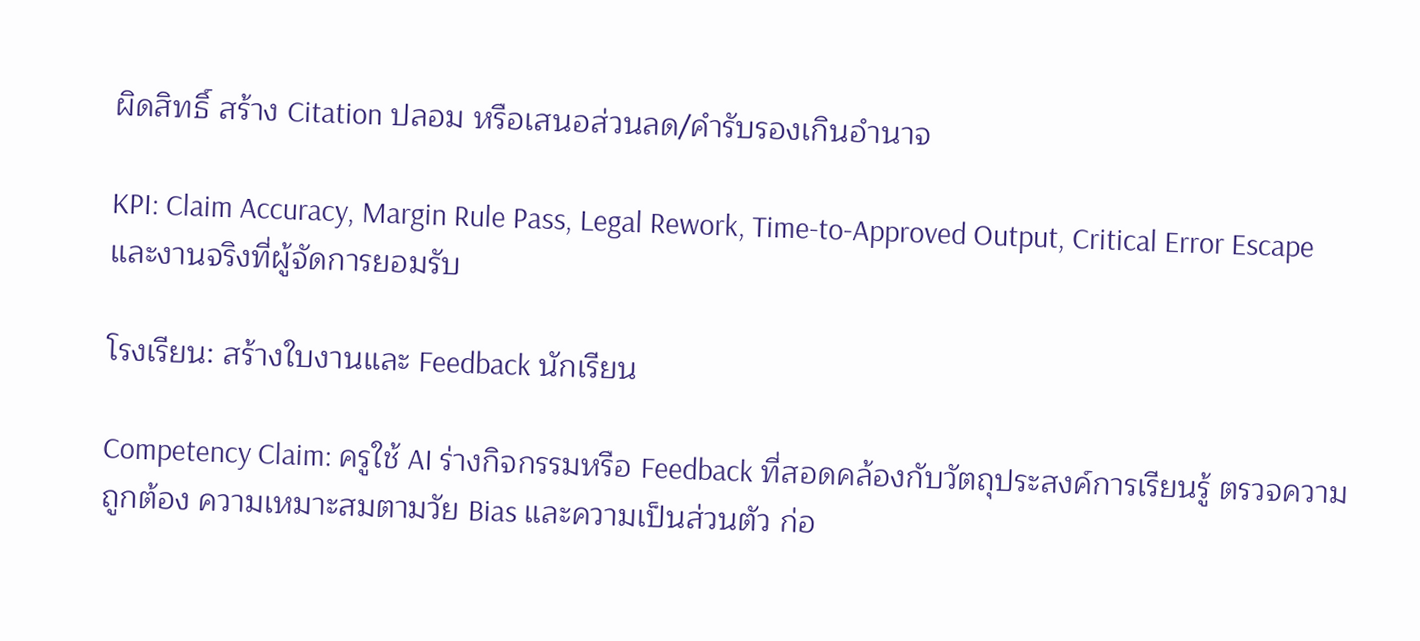ผิดสิทธิ์ สร้าง Citation ปลอม หรือเสนอส่วนลด/คำรับรองเกินอำนาจ

KPI: Claim Accuracy, Margin Rule Pass, Legal Rework, Time-to-Approved Output, Critical Error Escape และงานจริงที่ผู้จัดการยอมรับ

โรงเรียน: สร้างใบงานและ Feedback นักเรียน

Competency Claim: ครูใช้ AI ร่างกิจกรรมหรือ Feedback ที่สอดคล้องกับวัตถุประสงค์การเรียนรู้ ตรวจความถูกต้อง ความเหมาะสมตามวัย Bias และความเป็นส่วนตัว ก่อ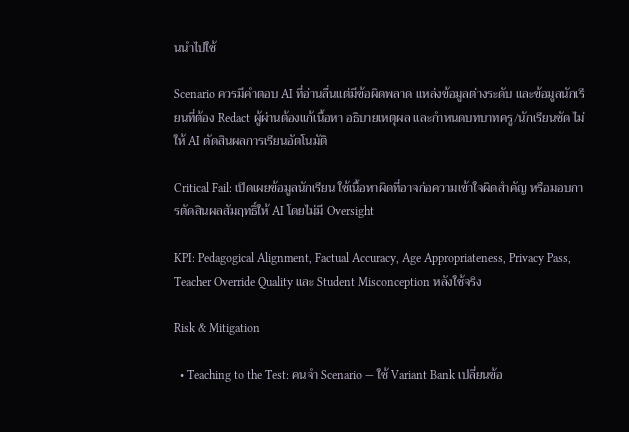นนำไปใช้

Scenario ควรมีคำตอบ AI ที่อ่านลื่นแต่มีข้อผิดพลาด แหล่งข้อมูลต่างระดับ และข้อมูลนักเรียนที่ต้อง Redact ผู้ผ่านต้องแก้เนื้อหา อธิบายเหตุผล และกำหนดบทบาทครู/นักเรียนชัด ไม่ให้ AI ตัดสินผลการเรียนอัตโนมัติ

Critical Fail: เปิดเผยข้อมูลนักเรียน ใช้เนื้อหาผิดที่อาจก่อความเข้าใจผิดสำคัญ หรือมอบการตัดสินผลสัมฤทธิ์ให้ AI โดยไม่มี Oversight

KPI: Pedagogical Alignment, Factual Accuracy, Age Appropriateness, Privacy Pass, Teacher Override Quality และ Student Misconception หลังใช้จริง

Risk & Mitigation

  • Teaching to the Test: คนจำ Scenario — ใช้ Variant Bank เปลี่ยนข้อ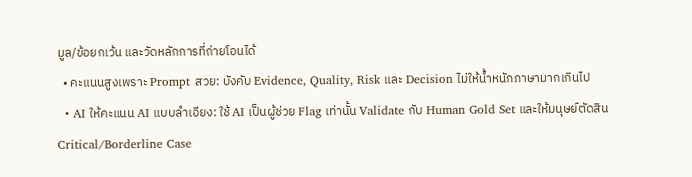มูล/ข้อยกเว้น และวัดหลักการที่ถ่ายโอนได้
  • คะแนนสูงเพราะ Prompt สวย: บังคับ Evidence, Quality, Risk และ Decision ไม่ให้น้ำหนักภาษามากเกินไป
  • AI ให้คะแนน AI แบบลำเอียง: ใช้ AI เป็นผู้ช่วย Flag เท่านั้น Validate กับ Human Gold Set และให้มนุษย์ตัดสิน Critical/Borderline Case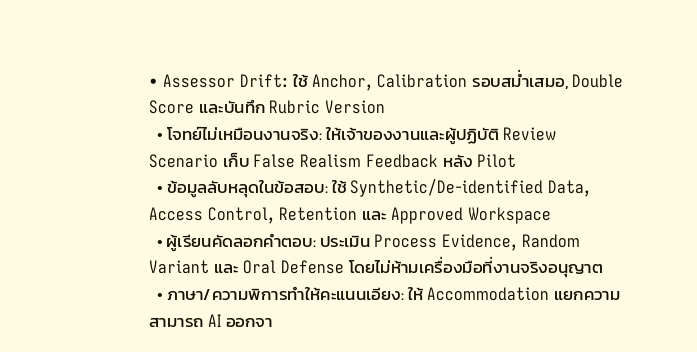• Assessor Drift: ใช้ Anchor, Calibration รอบสม่ำเสมอ, Double Score และบันทึก Rubric Version
  • โจทย์ไม่เหมือนงานจริง: ให้เจ้าของงานและผู้ปฏิบัติ Review Scenario เก็บ False Realism Feedback หลัง Pilot
  • ข้อมูลลับหลุดในข้อสอบ: ใช้ Synthetic/De-identified Data, Access Control, Retention และ Approved Workspace
  • ผู้เรียนคัดลอกคำตอบ: ประเมิน Process Evidence, Random Variant และ Oral Defense โดยไม่ห้ามเครื่องมือที่งานจริงอนุญาต
  • ภาษา/ความพิการทำให้คะแนนเอียง: ให้ Accommodation แยกความสามารถ AI ออกจา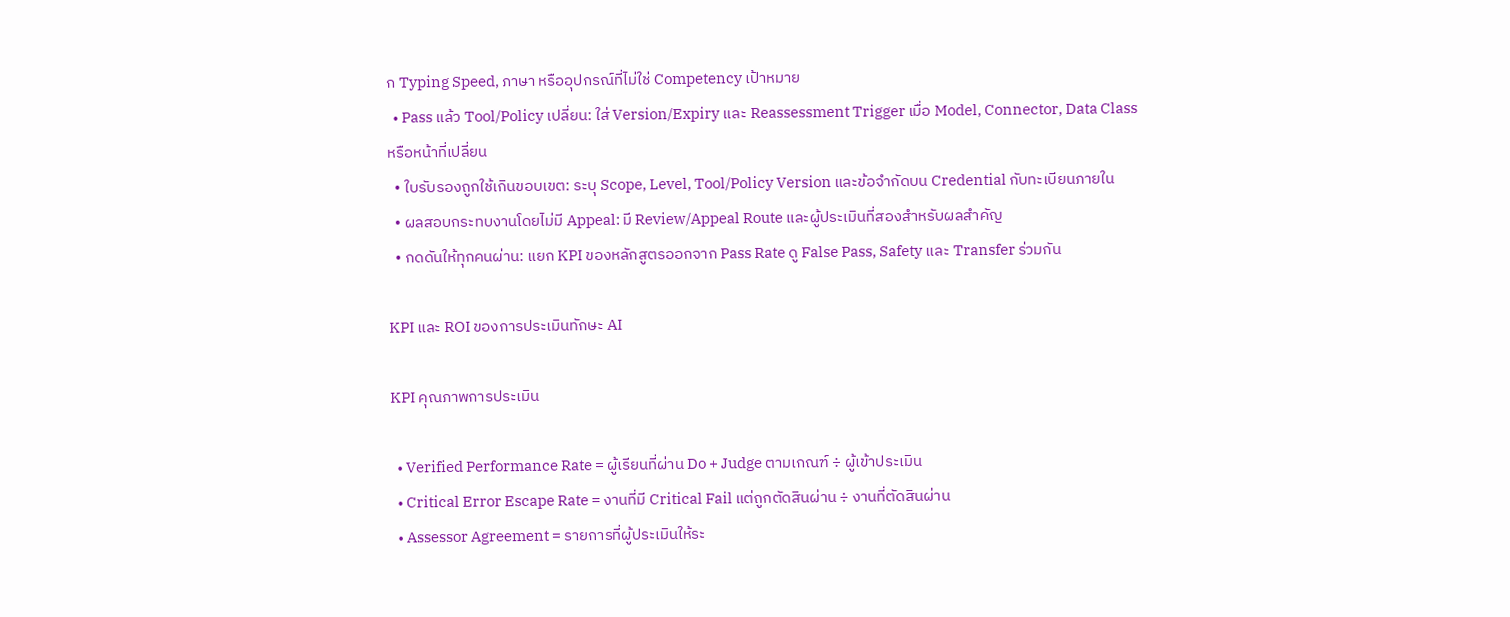ก Typing Speed, ภาษา หรืออุปกรณ์ที่ไม่ใช่ Competency เป้าหมาย
  • Pass แล้ว Tool/Policy เปลี่ยน: ใส่ Version/Expiry และ Reassessment Trigger เมื่อ Model, Connector, Data Class หรือหน้าที่เปลี่ยน
  • ใบรับรองถูกใช้เกินขอบเขต: ระบุ Scope, Level, Tool/Policy Version และข้อจำกัดบน Credential กับทะเบียนภายใน
  • ผลสอบกระทบงานโดยไม่มี Appeal: มี Review/Appeal Route และผู้ประเมินที่สองสำหรับผลสำคัญ
  • กดดันให้ทุกคนผ่าน: แยก KPI ของหลักสูตรออกจาก Pass Rate ดู False Pass, Safety และ Transfer ร่วมกัน

KPI และ ROI ของการประเมินทักษะ AI

KPI คุณภาพการประเมิน

  • Verified Performance Rate = ผู้เรียนที่ผ่าน Do + Judge ตามเกณฑ์ ÷ ผู้เข้าประเมิน
  • Critical Error Escape Rate = งานที่มี Critical Fail แต่ถูกตัดสินผ่าน ÷ งานที่ตัดสินผ่าน
  • Assessor Agreement = รายการที่ผู้ประเมินให้ระ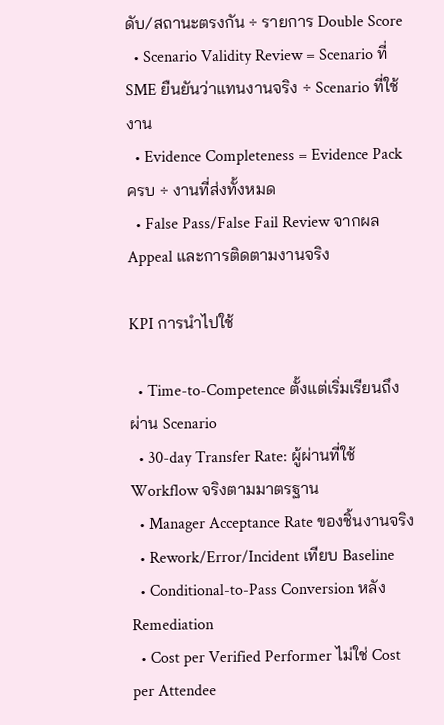ดับ/สถานะตรงกัน ÷ รายการ Double Score
  • Scenario Validity Review = Scenario ที่ SME ยืนยันว่าแทนงานจริง ÷ Scenario ที่ใช้งาน
  • Evidence Completeness = Evidence Pack ครบ ÷ งานที่ส่งทั้งหมด
  • False Pass/False Fail Review จากผล Appeal และการติดตามงานจริง

KPI การนำไปใช้

  • Time-to-Competence ตั้งแต่เริ่มเรียนถึงผ่าน Scenario
  • 30-day Transfer Rate: ผู้ผ่านที่ใช้ Workflow จริงตามมาตรฐาน
  • Manager Acceptance Rate ของชิ้นงานจริง
  • Rework/Error/Incident เทียบ Baseline
  • Conditional-to-Pass Conversion หลัง Remediation
  • Cost per Verified Performer ไม่ใช่ Cost per Attendee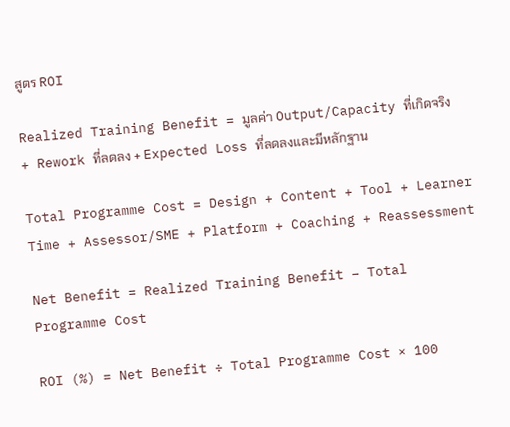สูตร ROI

Realized Training Benefit = มูลค่า Output/Capacity ที่เกิดจริง + Rework ที่ลดลง + Expected Loss ที่ลดลงและมีหลักฐาน

Total Programme Cost = Design + Content + Tool + Learner Time + Assessor/SME + Platform + Coaching + Reassessment

Net Benefit = Realized Training Benefit − Total Programme Cost

ROI (%) = Net Benefit ÷ Total Programme Cost × 100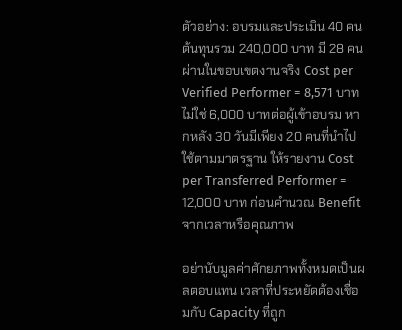ตัวอย่าง: อบรมและประเมิน 40 คน ต้นทุนรวม 240,000 บาท มี 28 คนผ่านในขอบเขตงานจริง Cost per Verified Performer = 8,571 บาท ไม่ใช่ 6,000 บาทต่อผู้เข้าอบรม หากหลัง 30 วันมีเพียง 20 คนที่นำไปใช้ตามมาตรฐาน ให้รายงาน Cost per Transferred Performer = 12,000 บาท ก่อนคำนวณ Benefit จากเวลาหรือคุณภาพ

อย่านับมูลค่าศักยภาพทั้งหมดเป็นผลตอบแทน เวลาที่ประหยัดต้องเชื่อมกับ Capacity ที่ถูก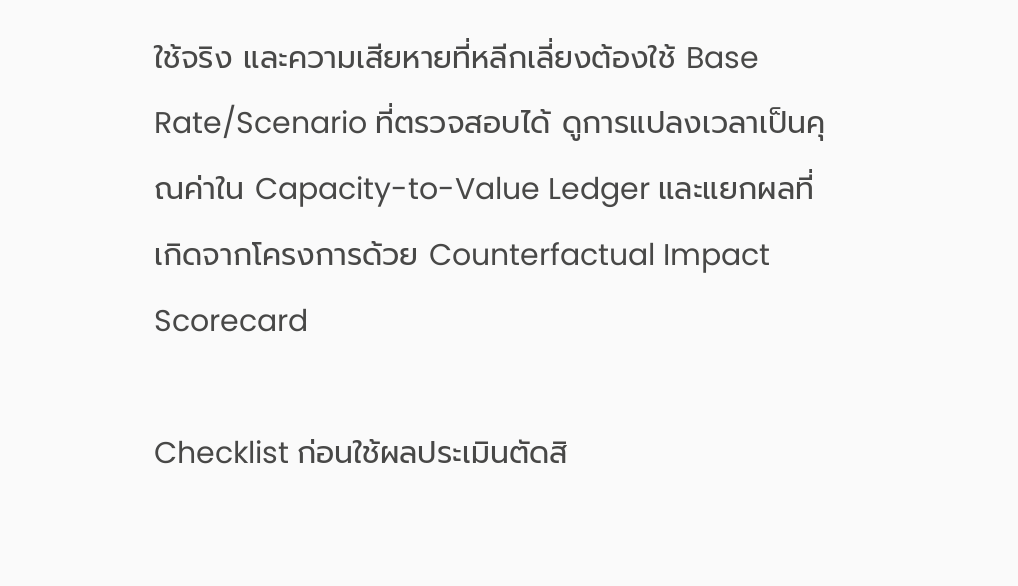ใช้จริง และความเสียหายที่หลีกเลี่ยงต้องใช้ Base Rate/Scenario ที่ตรวจสอบได้ ดูการแปลงเวลาเป็นคุณค่าใน Capacity-to-Value Ledger และแยกผลที่เกิดจากโครงการด้วย Counterfactual Impact Scorecard

Checklist ก่อนใช้ผลประเมินตัดสิ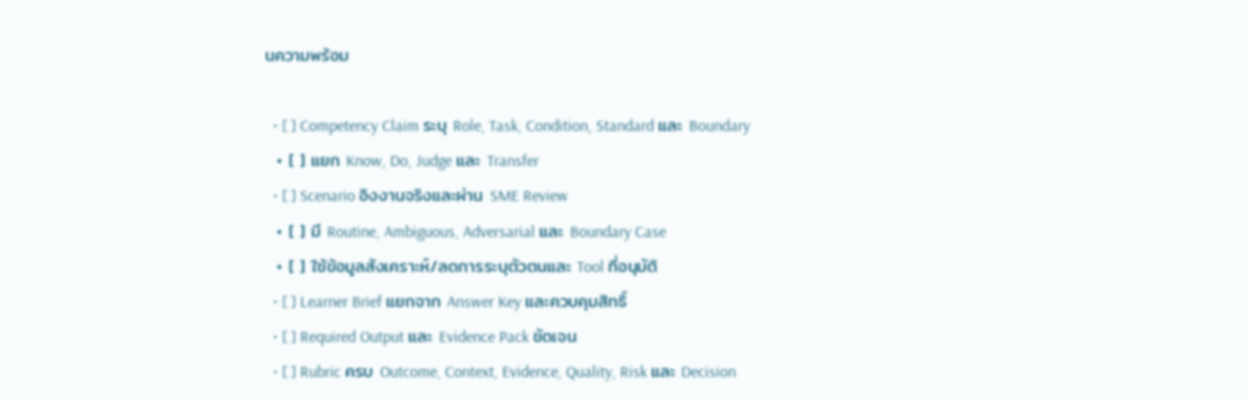นความพร้อม

  • [ ] Competency Claim ระบุ Role, Task, Condition, Standard และ Boundary
  • [ ] แยก Know, Do, Judge และ Transfer
  • [ ] Scenario อิงงานจริงและผ่าน SME Review
  • [ ] มี Routine, Ambiguous, Adversarial และ Boundary Case
  • [ ] ใช้ข้อมูลสังเคราะห์/ลดการระบุตัวตนและ Tool ที่อนุมัติ
  • [ ] Learner Brief แยกจาก Answer Key และควบคุมสิทธิ์
  • [ ] Required Output และ Evidence Pack ชัดเจน
  • [ ] Rubric ครบ Outcome, Context, Evidence, Quality, Risk และ Decision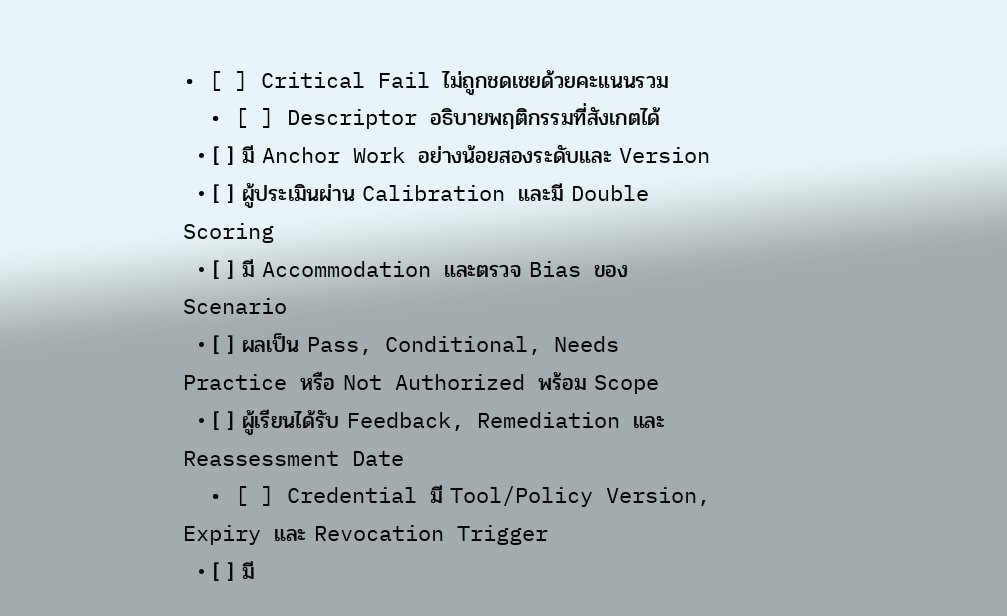• [ ] Critical Fail ไม่ถูกชดเชยด้วยคะแนนรวม
  • [ ] Descriptor อธิบายพฤติกรรมที่สังเกตได้
  • [ ] มี Anchor Work อย่างน้อยสองระดับและ Version
  • [ ] ผู้ประเมินผ่าน Calibration และมี Double Scoring
  • [ ] มี Accommodation และตรวจ Bias ของ Scenario
  • [ ] ผลเป็น Pass, Conditional, Needs Practice หรือ Not Authorized พร้อม Scope
  • [ ] ผู้เรียนได้รับ Feedback, Remediation และ Reassessment Date
  • [ ] Credential มี Tool/Policy Version, Expiry และ Revocation Trigger
  • [ ] มี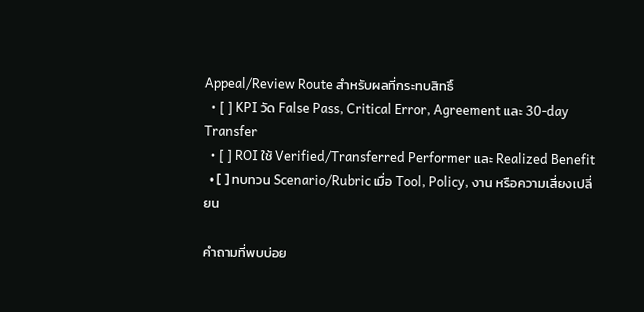Appeal/Review Route สำหรับผลที่กระทบสิทธิ์
  • [ ] KPI วัด False Pass, Critical Error, Agreement และ 30-day Transfer
  • [ ] ROI ใช้ Verified/Transferred Performer และ Realized Benefit
  • [ ] ทบทวน Scenario/Rubric เมื่อ Tool, Policy, งาน หรือความเสี่ยงเปลี่ยน

คำถามที่พบบ่อย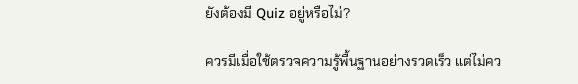ยังต้องมี Quiz อยู่หรือไม่?

ควรมีเมื่อใช้ตรวจความรู้พื้นฐานอย่างรวดเร็ว แต่ไม่คว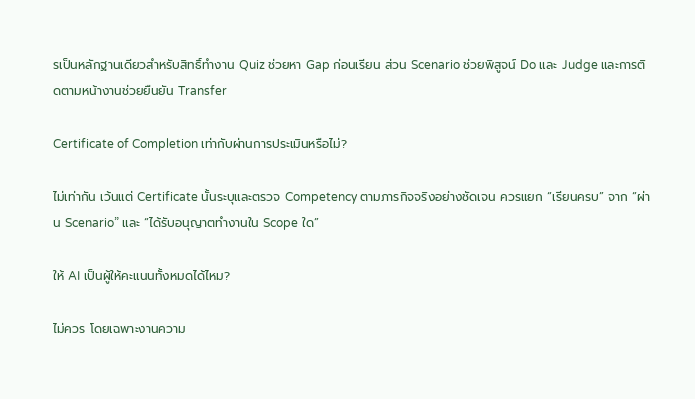รเป็นหลักฐานเดียวสำหรับสิทธิ์ทำงาน Quiz ช่วยหา Gap ก่อนเรียน ส่วน Scenario ช่วยพิสูจน์ Do และ Judge และการติดตามหน้างานช่วยยืนยัน Transfer

Certificate of Completion เท่ากับผ่านการประเมินหรือไม่?

ไม่เท่ากัน เว้นแต่ Certificate นั้นระบุและตรวจ Competency ตามภารกิจจริงอย่างชัดเจน ควรแยก “เรียนครบ” จาก “ผ่าน Scenario” และ “ได้รับอนุญาตทำงานใน Scope ใด”

ให้ AI เป็นผู้ให้คะแนนทั้งหมดได้ไหม?

ไม่ควร โดยเฉพาะงานความ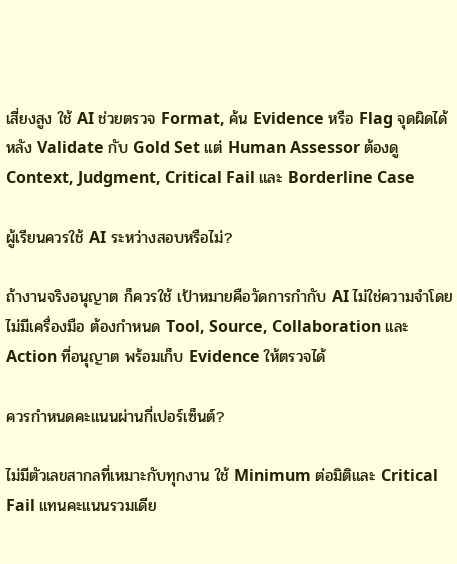เสี่ยงสูง ใช้ AI ช่วยตรวจ Format, ค้น Evidence หรือ Flag จุดผิดได้หลัง Validate กับ Gold Set แต่ Human Assessor ต้องดู Context, Judgment, Critical Fail และ Borderline Case

ผู้เรียนควรใช้ AI ระหว่างสอบหรือไม่?

ถ้างานจริงอนุญาต ก็ควรใช้ เป้าหมายคือวัดการกำกับ AI ไม่ใช่ความจำโดยไม่มีเครื่องมือ ต้องกำหนด Tool, Source, Collaboration และ Action ที่อนุญาต พร้อมเก็บ Evidence ให้ตรวจได้

ควรกำหนดคะแนนผ่านกี่เปอร์เซ็นต์?

ไม่มีตัวเลขสากลที่เหมาะกับทุกงาน ใช้ Minimum ต่อมิติและ Critical Fail แทนคะแนนรวมเดีย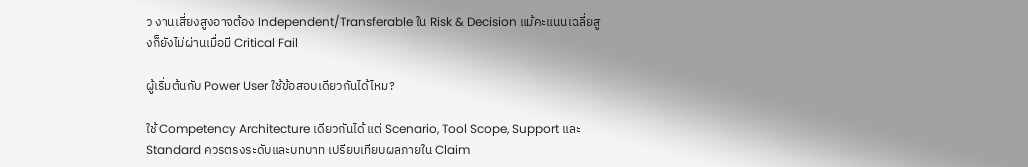ว งานเสี่ยงสูงอาจต้อง Independent/Transferable ใน Risk & Decision แม้คะแนนเฉลี่ยสูงก็ยังไม่ผ่านเมื่อมี Critical Fail

ผู้เริ่มต้นกับ Power User ใช้ข้อสอบเดียวกันได้ไหม?

ใช้ Competency Architecture เดียวกันได้ แต่ Scenario, Tool Scope, Support และ Standard ควรตรงระดับและบทบาท เปรียบเทียบผลภายใน Claim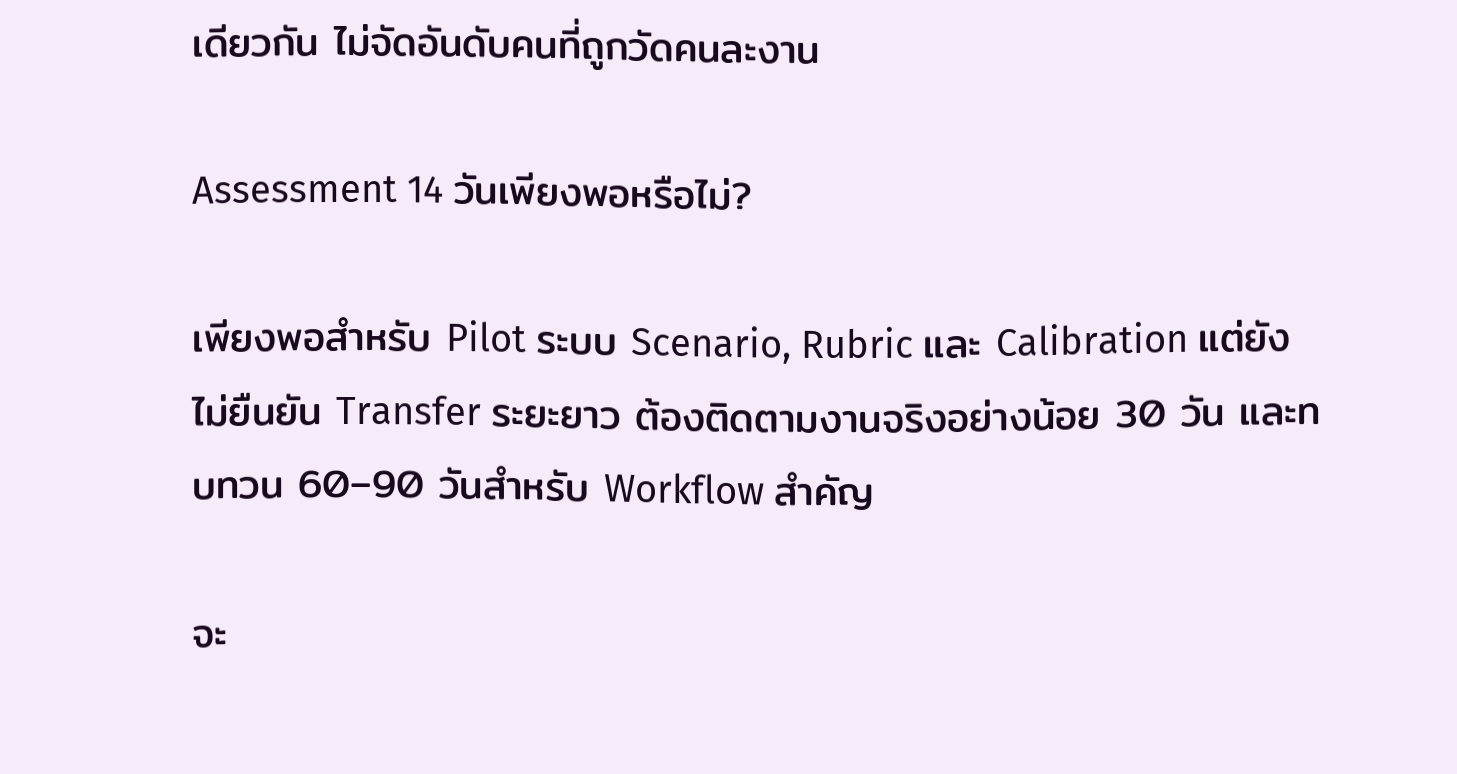เดียวกัน ไม่จัดอันดับคนที่ถูกวัดคนละงาน

Assessment 14 วันเพียงพอหรือไม่?

เพียงพอสำหรับ Pilot ระบบ Scenario, Rubric และ Calibration แต่ยังไม่ยืนยัน Transfer ระยะยาว ต้องติดตามงานจริงอย่างน้อย 30 วัน และทบทวน 60–90 วันสำหรับ Workflow สำคัญ

จะ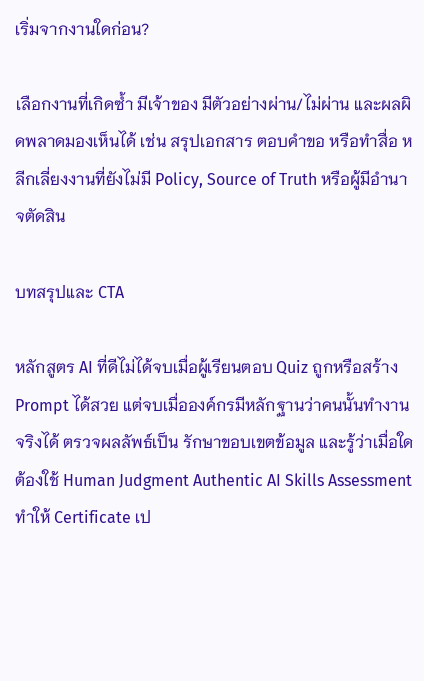เริ่มจากงานใดก่อน?

เลือกงานที่เกิดซ้ำ มีเจ้าของ มีตัวอย่างผ่าน/ไม่ผ่าน และผลผิดพลาดมองเห็นได้ เช่น สรุปเอกสาร ตอบคำขอ หรือทำสื่อ หลีกเลี่ยงงานที่ยังไม่มี Policy, Source of Truth หรือผู้มีอำนาจตัดสิน

บทสรุปและ CTA

หลักสูตร AI ที่ดีไม่ได้จบเมื่อผู้เรียนตอบ Quiz ถูกหรือสร้าง Prompt ได้สวย แต่จบเมื่อองค์กรมีหลักฐานว่าคนนั้นทำงานจริงได้ ตรวจผลลัพธ์เป็น รักษาขอบเขตข้อมูล และรู้ว่าเมื่อใดต้องใช้ Human Judgment Authentic AI Skills Assessment ทำให้ Certificate เป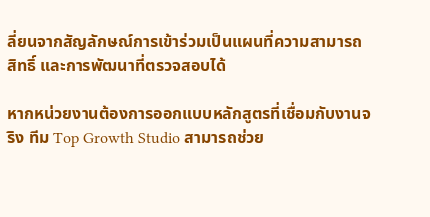ลี่ยนจากสัญลักษณ์การเข้าร่วมเป็นแผนที่ความสามารถ สิทธิ์ และการพัฒนาที่ตรวจสอบได้

หากหน่วยงานต้องการออกแบบหลักสูตรที่เชื่อมกับงานจริง ทีม Top Growth Studio สามารถช่วย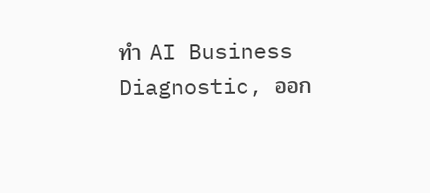ทำ AI Business Diagnostic, ออก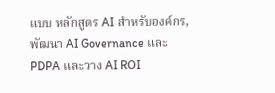แบบ หลักสูตร AI สำหรับองค์กร, พัฒนา AI Governance และ PDPA และวาง AI ROI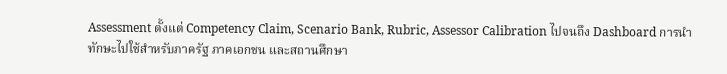Assessment ตั้งแต่ Competency Claim, Scenario Bank, Rubric, Assessor Calibration ไปจนถึง Dashboard การนำทักษะไปใช้สำหรับภาครัฐ ภาคเอกชน และสถานศึกษา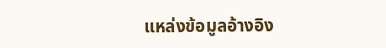แหล่งข้อมูลอ้างอิง